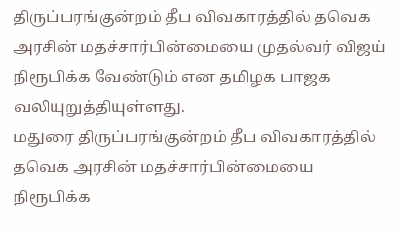திருப்பரங்குன்றம் தீப விவகாரத்தில் தவெக அரசின் மதச்சார்பின்மையை முதல்வர் விஜய் நிரூபிக்க வேண்டும் என தமிழக பாஜக வலியுறுத்தியுள்ளது.
மதுரை திருப்பரங்குன்றம் தீப விவகாரத்தில் தவெக அரசின் மதச்சார்பின்மையை நிரூபிக்க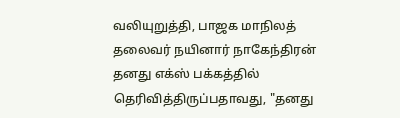வலியுறுத்தி, பாஜக மாநிலத் தலைவர் நயினார் நாகேந்திரன் தனது எக்ஸ் பக்கத்தில் தெரிவித்திருப்பதாவது, "தனது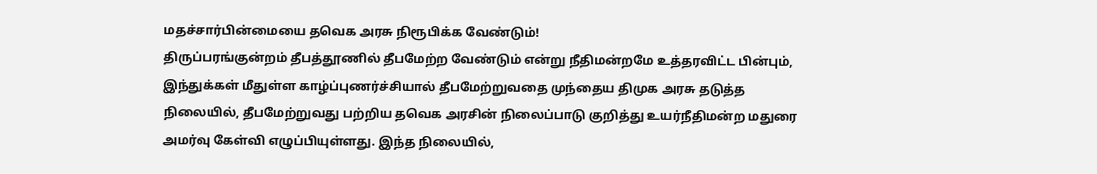மதச்சார்பின்மையை தவெக அரசு நிரூபிக்க வேண்டும்!
திருப்பரங்குன்றம் தீபத்தூணில் தீபமேற்ற வேண்டும் என்று நீதிமன்றமே உத்தரவிட்ட பின்பும், இந்துக்கள் மீதுள்ள காழ்ப்புணர்ச்சியால் தீபமேற்றுவதை முந்தைய திமுக அரசு தடுத்த நிலையில், தீபமேற்றுவது பற்றிய தவெக அரசின் நிலைப்பாடு குறித்து உயர்நீதிமன்ற மதுரை அமர்வு கேள்வி எழுப்பியுள்ளது. இந்த நிலையில்,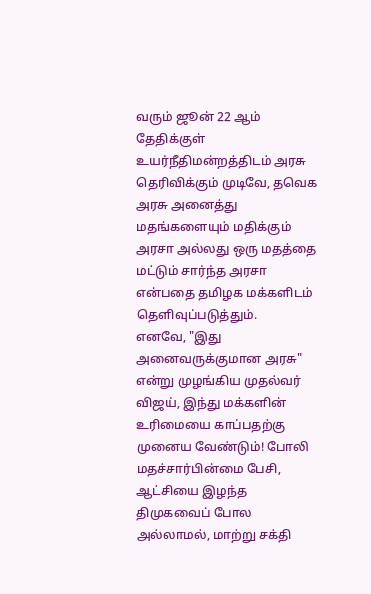வரும் ஜூன் 22 ஆம் தேதிக்குள் உயர்நீதிமன்றத்திடம் அரசு தெரிவிக்கும் முடிவே, தவெக அரசு அனைத்து மதங்களையும் மதிக்கும் அரசா அல்லது ஒரு மதத்தை மட்டும் சார்ந்த அரசா என்பதை தமிழக மக்களிடம் தெளிவுப்படுத்தும்.
எனவே, "இது அனைவருக்குமான அரசு" என்று முழங்கிய முதல்வர் விஜய், இந்து மக்களின் உரிமையை காப்பதற்கு முனைய வேண்டும்! போலி மதச்சார்பின்மை பேசி, ஆட்சியை இழந்த திமுகவைப் போல அல்லாமல், மாற்று சக்தி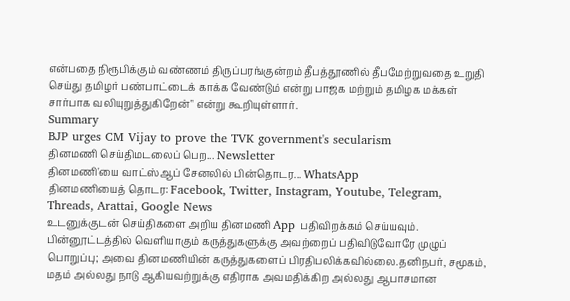என்பதை நிரூபிக்கும் வண்ணம் திருப்பரங்குன்றம் தீபத்தூணில் தீபமேற்றுவதை உறுதி செய்து தமிழர் பண்பாட்டைக் காக்க வேண்டும் என்று பாஜக மற்றும் தமிழக மக்கள் சார்பாக வலியுறுத்துகிறேன்" என்று கூறியுள்ளார்.
Summary
BJP urges CM Vijay to prove the TVK government's secularism
தினமணி செய்திமடலைப் பெற... Newsletter
தினமணி'யை வாட்ஸ்ஆப் சேனலில் பின்தொடர... WhatsApp
தினமணியைத் தொடர: Facebook, Twitter, Instagram, Youtube, Telegram, Threads, Arattai, Google News
உடனுக்குடன் செய்திகளை அறிய தினமணி App பதிவிறக்கம் செய்யவும்.
பின்னூட்டத்தில் வெளியாகும் கருத்துகளுக்கு அவற்றைப் பதிவிடுவோரே முழுப் பொறுப்பு; அவை தினமணியின் கருத்துகளைப் பிரதிபலிக்கவில்லை.தனிநபர், சமூகம், மதம் அல்லது நாடு ஆகியவற்றுக்கு எதிராக அவமதிக்கிற அல்லது ஆபாசமான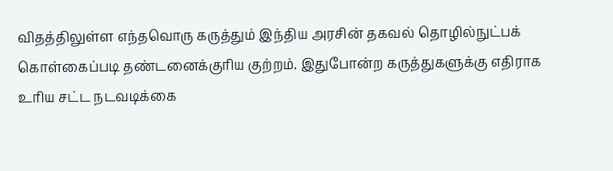விதத்திலுள்ள எந்தவொரு கருத்தும் இந்திய அரசின் தகவல் தொழில்நுட்பக் கொள்கைப்படி தண்டனைக்குரிய குற்றம். இதுபோன்ற கருத்துகளுக்கு எதிராக உரிய சட்ட நடவடிக்கை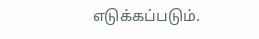எடுக்கப்படும்.